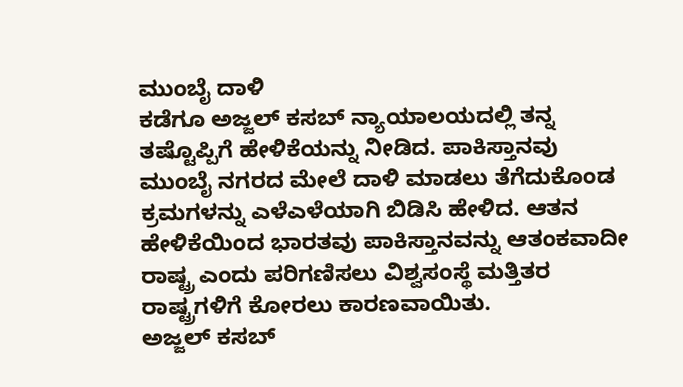ಮುಂಬೈ ದಾಳಿ
ಕಡೆಗೂ ಅಜ್ಜಲ್ ಕಸಬ್ ನ್ಯಾಯಾಲಯದಲ್ಲಿ ತನ್ನ ತಷ್ಟೊಪ್ಪಿಗೆ ಹೇಳಿಕೆಯನ್ನು ನೀಡಿದ. ಪಾಕಿಸ್ತಾನವು ಮುಂಬೈ ನಗರದ ಮೇಲೆ ದಾಳಿ ಮಾಡಲು ತೆಗೆದುಕೊಂಡ ಕ್ರಮಗಳನ್ನು ಎಳೆಎಳೆಯಾಗಿ ಬಿಡಿಸಿ ಹೇಳಿದ. ಆತನ ಹೇಳಿಕೆಯಿಂದ ಭಾರತವು ಪಾಕಿಸ್ತಾನವನ್ನು ಆತಂಕವಾದೀ ರಾಷ್ಟ್ರ ಎಂದು ಪರಿಗಣಿಸಲು ವಿಶ್ವಸಂಸ್ಥೆ ಮತ್ತಿತರ ರಾಷ್ಟ್ರಗಳಿಗೆ ಕೋರಲು ಕಾರಣವಾಯಿತು.
ಅಜ್ಜಲ್ ಕಸಬ್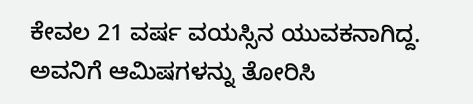ಕೇವಲ 21 ವರ್ಷ ವಯಸ್ಸಿನ ಯುವಕನಾಗಿದ್ದ. ಅವನಿಗೆ ಆಮಿಷಗಳನ್ನು ತೋರಿಸಿ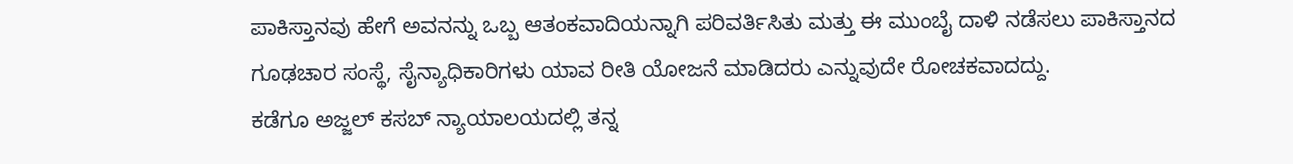ಪಾಕಿಸ್ತಾನವು ಹೇಗೆ ಅವನನ್ನು ಒಬ್ಬ ಆತಂಕವಾದಿಯನ್ನಾಗಿ ಪರಿವರ್ತಿಸಿತು ಮತ್ತು ಈ ಮುಂಬೈ ದಾಳಿ ನಡೆಸಲು ಪಾಕಿಸ್ತಾನದ ಗೂಢಚಾರ ಸಂಸ್ಥೆ, ಸೈನ್ಯಾಧಿಕಾರಿಗಳು ಯಾವ ರೀತಿ ಯೋಜನೆ ಮಾಡಿದರು ಎನ್ನುವುದೇ ರೋಚಕವಾದದ್ದು.
ಕಡೆಗೂ ಅಜ್ಜಲ್ ಕಸಬ್ ನ್ಯಾಯಾಲಯದಲ್ಲಿ ತನ್ನ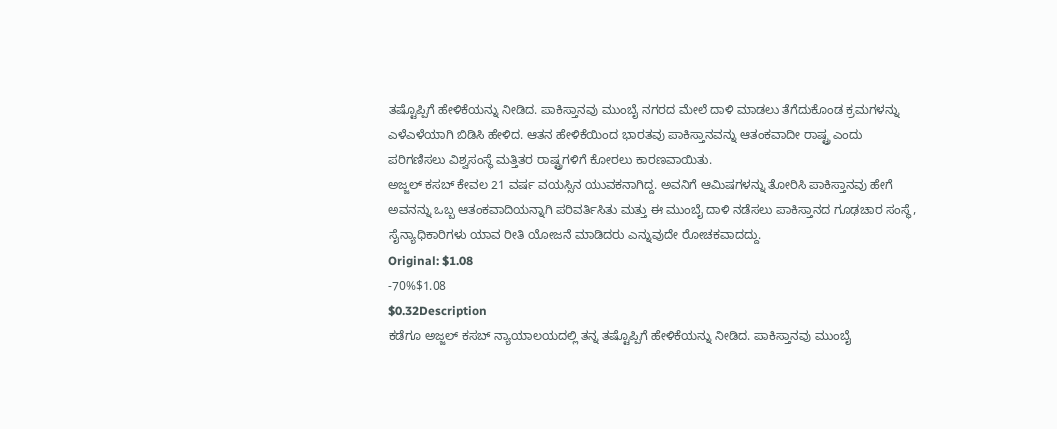ತಷ್ಟೊಪ್ಪಿಗೆ ಹೇಳಿಕೆಯನ್ನು ನೀಡಿದ. ಪಾಕಿಸ್ತಾನವು ಮುಂಬೈ ನಗರದ ಮೇಲೆ ದಾಳಿ ಮಾಡಲು ತೆಗೆದುಕೊಂಡ ಕ್ರಮಗಳನ್ನು ಎಳೆಎಳೆಯಾಗಿ ಬಿಡಿಸಿ ಹೇಳಿದ. ಆತನ ಹೇಳಿಕೆಯಿಂದ ಭಾರತವು ಪಾಕಿಸ್ತಾನವನ್ನು ಆತಂಕವಾದೀ ರಾಷ್ಟ್ರ ಎಂದು ಪರಿಗಣಿಸಲು ವಿಶ್ವಸಂಸ್ಥೆ ಮತ್ತಿತರ ರಾಷ್ಟ್ರಗಳಿಗೆ ಕೋರಲು ಕಾರಣವಾಯಿತು.
ಅಜ್ಜಲ್ ಕಸಬ್ ಕೇವಲ 21 ವರ್ಷ ವಯಸ್ಸಿನ ಯುವಕನಾಗಿದ್ದ. ಅವನಿಗೆ ಆಮಿಷಗಳನ್ನು ತೋರಿಸಿ ಪಾಕಿಸ್ತಾನವು ಹೇಗೆ ಅವನನ್ನು ಒಬ್ಬ ಆತಂಕವಾದಿಯನ್ನಾಗಿ ಪರಿವರ್ತಿಸಿತು ಮತ್ತು ಈ ಮುಂಬೈ ದಾಳಿ ನಡೆಸಲು ಪಾಕಿಸ್ತಾನದ ಗೂಢಚಾರ ಸಂಸ್ಥೆ, ಸೈನ್ಯಾಧಿಕಾರಿಗಳು ಯಾವ ರೀತಿ ಯೋಜನೆ ಮಾಡಿದರು ಎನ್ನುವುದೇ ರೋಚಕವಾದದ್ದು.
Original: $1.08
-70%$1.08
$0.32Description
ಕಡೆಗೂ ಅಜ್ಜಲ್ ಕಸಬ್ ನ್ಯಾಯಾಲಯದಲ್ಲಿ ತನ್ನ ತಷ್ಟೊಪ್ಪಿಗೆ ಹೇಳಿಕೆಯನ್ನು ನೀಡಿದ. ಪಾಕಿಸ್ತಾನವು ಮುಂಬೈ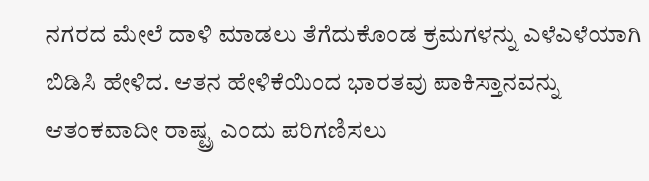ನಗರದ ಮೇಲೆ ದಾಳಿ ಮಾಡಲು ತೆಗೆದುಕೊಂಡ ಕ್ರಮಗಳನ್ನು ಎಳೆಎಳೆಯಾಗಿ ಬಿಡಿಸಿ ಹೇಳಿದ. ಆತನ ಹೇಳಿಕೆಯಿಂದ ಭಾರತವು ಪಾಕಿಸ್ತಾನವನ್ನು ಆತಂಕವಾದೀ ರಾಷ್ಟ್ರ ಎಂದು ಪರಿಗಣಿಸಲು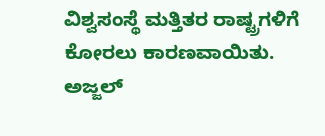ವಿಶ್ವಸಂಸ್ಥೆ ಮತ್ತಿತರ ರಾಷ್ಟ್ರಗಳಿಗೆ ಕೋರಲು ಕಾರಣವಾಯಿತು.
ಅಜ್ಜಲ್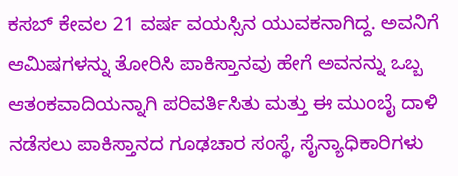ಕಸಬ್ ಕೇವಲ 21 ವರ್ಷ ವಯಸ್ಸಿನ ಯುವಕನಾಗಿದ್ದ. ಅವನಿಗೆ ಆಮಿಷಗಳನ್ನು ತೋರಿಸಿ ಪಾಕಿಸ್ತಾನವು ಹೇಗೆ ಅವನನ್ನು ಒಬ್ಬ ಆತಂಕವಾದಿಯನ್ನಾಗಿ ಪರಿವರ್ತಿಸಿತು ಮತ್ತು ಈ ಮುಂಬೈ ದಾಳಿ ನಡೆಸಲು ಪಾಕಿಸ್ತಾನದ ಗೂಢಚಾರ ಸಂಸ್ಥೆ, ಸೈನ್ಯಾಧಿಕಾರಿಗಳು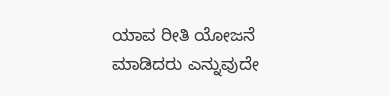ಯಾವ ರೀತಿ ಯೋಜನೆ ಮಾಡಿದರು ಎನ್ನುವುದೇ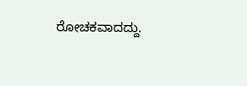ರೋಚಕವಾದದ್ದು.